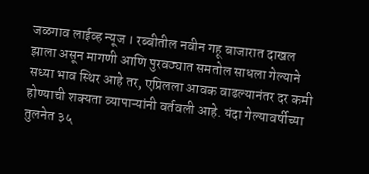जळगाव लाईव्ह न्यूज । रब्बीतील नवीन गहू बाजारात दाखल झाला असून मागणी आणि पुरवठ्यात समतोल साधला गेल्याने सध्या भाव स्थिर आहे तर, एप्रिलला आवक वाढल्यानंतर दर कमी होण्याची शक्यता व्यापाऱ्यांनी वर्तवली आहे. यंदा गेल्यावर्षीच्या तुलनेत ३५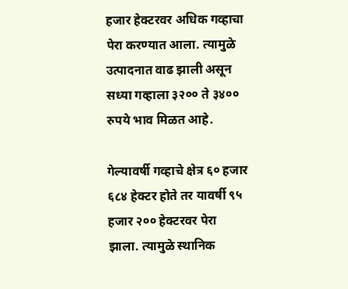हजार हेक्टरवर अधिक गव्हाचा पेरा करण्यात आला. त्यामुळे उत्पादनात वाढ झाली असून सध्या गव्हाला ३२०० ते ३४०० रुपये भाव मिळत आहे.

गेल्यावर्षी गव्हाचे क्षेत्र ६० हजार ६८४ हेक्टर होते तर यावर्षी ९५ हजार २०० हेक्टरवर पेरा झाला. त्यामुळे स्थानिक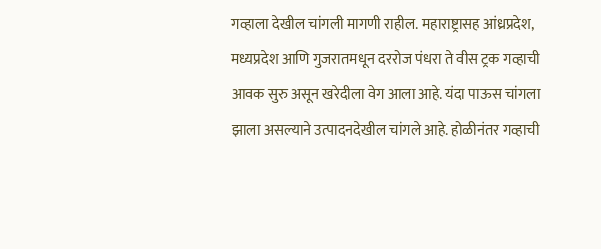गव्हाला देखील चांगली मागणी राहील. महाराष्ट्रासह आंध्रप्रदेश, मध्यप्रदेश आणि गुजरातमधून दररोज पंधरा ते वीस ट्रक गव्हाची आवक सुरु असून खरेदीला वेग आला आहे. यंदा पाऊस चांगला झाला असल्याने उत्पादनदेखील चांगले आहे. होळीनंतर गव्हाची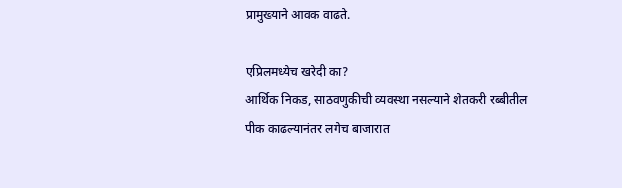प्रामुख्याने आवक वाढते.

एप्रिलमध्येच खरेदी का?
आर्थिक निकड, साठवणुकीची व्यवस्था नसल्याने शेतकरी रब्बीतील पीक काढल्यानंतर लगेच बाजारात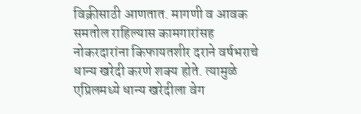विक्रीसाठी आणतात. मागणी व आवक समतोल राहिल्यास कामगारांसह नोकरदारांना किफायतशीर दराने वर्षभराचे धान्य खरेदी करणे शक्य होते. त्यामुळे एप्रिलमध्ये धान्य खरेदीला वेग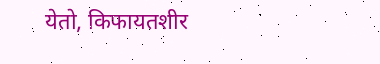येतो, किफायतशीर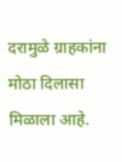दरामुळे ग्राहकांना मोठा दिलासा मिळाला आहे.